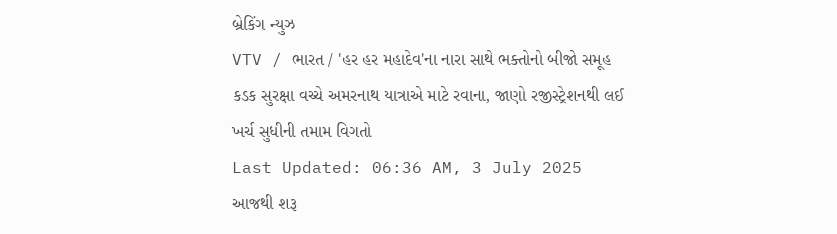બ્રેકિંગ ન્યુઝ
VTV / ભારત / 'હર હર મહાદેવ'ના નારા સાથે ભક્તોનો બીજો સમૂહ કડક સુરક્ષા વચ્ચે અમરનાથ યાત્રાએ માટે રવાના, જાણો રજીસ્ટ્રેશનથી લઈ ખર્ચ સુધીની તમામ વિગતો
Last Updated: 06:36 AM, 3 July 2025
આજથી શરૂ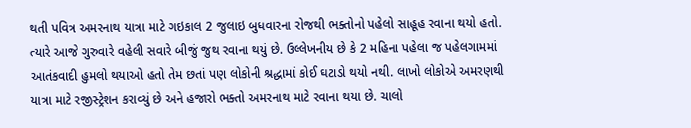થતી પવિત્ર અમરનાથ યાત્રા માટે ગઇકાલ 2 જુલાઇ બુધવારના રોજથી ભક્તોનો પહેલો સાહૂહ રવાના થયો હતો. ત્યારે આજે ગુરુવારે વહેલી સવારે બીજું જુથ રવાના થયું છે. ઉલ્લેખનીય છે કે 2 મહિના પહેલા જ પહેલગામમાં આતંકવાદી હુમલો થયાઓ હતો તેમ છતાં પણ લોકોની શ્રદ્ધામાં કોઈ ઘટાડો થયો નથી. લાખો લોકોએ અમરણથી યાત્રા માટે રજીસ્ટ્રેશન કરાવ્યું છે અને હજારો ભક્તો અમરનાથ માટે રવાના થયા છે. ચાલો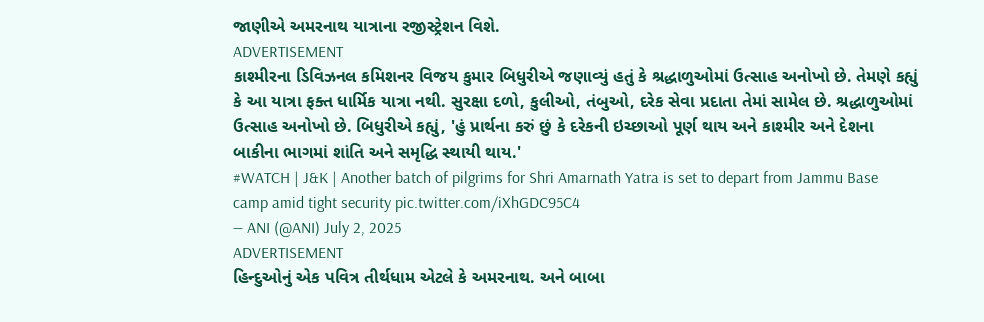જાણીએ અમરનાથ યાત્રાના રજીસ્ટ્રેશન વિશે.
ADVERTISEMENT
કાશ્મીરના ડિવિઝનલ કમિશનર વિજય કુમાર બિધુરીએ જણાવ્યું હતું કે શ્રદ્ધાળુઓમાં ઉત્સાહ અનોખો છે. તેમણે કહ્યું કે આ યાત્રા ફક્ત ધાર્મિક યાત્રા નથી. સુરક્ષા દળો, કુલીઓ, તંબુઓ, દરેક સેવા પ્રદાતા તેમાં સામેલ છે. શ્રદ્ધાળુઓમાં ઉત્સાહ અનોખો છે. બિધુરીએ કહ્યું, 'હું પ્રાર્થના કરું છું કે દરેકની ઇચ્છાઓ પૂર્ણ થાય અને કાશ્મીર અને દેશના બાકીના ભાગમાં શાંતિ અને સમૃદ્ધિ સ્થાયી થાય.'
#WATCH | J&K | Another batch of pilgrims for Shri Amarnath Yatra is set to depart from Jammu Base camp amid tight security pic.twitter.com/iXhGDC95C4
— ANI (@ANI) July 2, 2025
ADVERTISEMENT
હિન્દુઓનું એક પવિત્ર તીર્થધામ એટલે કે અમરનાથ. અને બાબા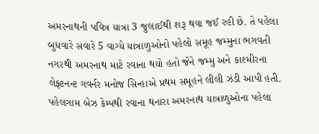અમરનાથની પવિત્ર યાત્રા 3 જુલાઈથી શરૂ થવા જઈ રહી છે. તે પહેલા બુધવારે સવારે 5 વાગ્યે યાત્રાળુઓનો પહેલો સમૂહ જમ્મુના ભગવતી નગરથી અમરનાથ માટે રવાના થયો હતો જેને જમ્મુ અને કાશ્મીરના લેફ્ટનન્ટ ગવર્નર મનોજ સિન્હાએ પ્રથમ સમૂહને લીલી ઝંડી આપી હતી.
પહેલગામ બેઝ કેમ્પથી રવાના થનારા અમરનાથ યાત્રાળુઓના પહેલા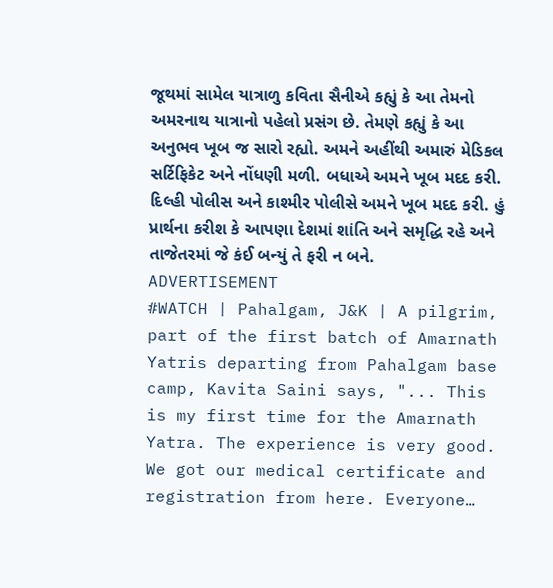જૂથમાં સામેલ યાત્રાળુ કવિતા સૈનીએ કહ્યું કે આ તેમનો અમરનાથ યાત્રાનો પહેલો પ્રસંગ છે. તેમણે કહ્યું કે આ અનુભવ ખૂબ જ સારો રહ્યો. અમને અહીંથી અમારું મેડિકલ સર્ટિફિકેટ અને નોંધણી મળી. બધાએ અમને ખૂબ મદદ કરી. દિલ્હી પોલીસ અને કાશ્મીર પોલીસે અમને ખૂબ મદદ કરી. હું પ્રાર્થના કરીશ કે આપણા દેશમાં શાંતિ અને સમૃદ્ધિ રહે અને તાજેતરમાં જે કંઈ બન્યું તે ફરી ન બને.
ADVERTISEMENT
#WATCH | Pahalgam, J&K | A pilgrim, part of the first batch of Amarnath Yatris departing from Pahalgam base camp, Kavita Saini says, "... This is my first time for the Amarnath Yatra. The experience is very good. We got our medical certificate and registration from here. Everyone…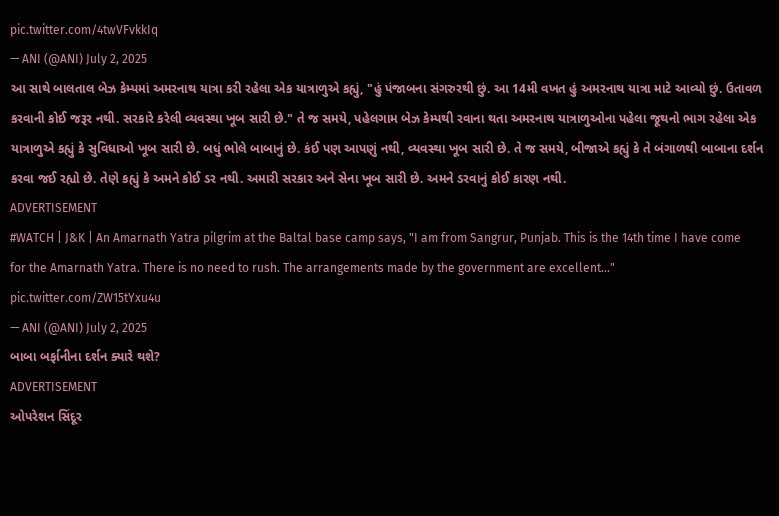pic.twitter.com/4twVFvkkIq
— ANI (@ANI) July 2, 2025
આ સાથે બાલતાલ બેઝ કેમ્પમાં અમરનાથ યાત્રા કરી રહેલા એક યાત્રાળુએ કહ્યું, "હું પંજાબના સંગરુરથી છું. આ 14મી વખત હું અમરનાથ યાત્રા માટે આવ્યો છું. ઉતાવળ કરવાની કોઈ જરૂર નથી. સરકારે કરેલી વ્યવસ્થા ખૂબ સારી છે." તે જ સમયે, પહેલગામ બેઝ કેમ્પથી રવાના થતા અમરનાથ યાત્રાળુઓના પહેલા જૂથનો ભાગ રહેલા એક યાત્રાળુએ કહ્યું કે સુવિધાઓ ખૂબ સારી છે. બધું ભોલે બાબાનું છે. કંઈ પણ આપણું નથી, વ્યવસ્થા ખૂબ સારી છે. તે જ સમયે, બીજાએ કહ્યું કે તે બંગાળથી બાબાના દર્શન કરવા જઈ રહ્યો છે. તેણે કહ્યું કે અમને કોઈ ડર નથી. અમારી સરકાર અને સેના ખૂબ સારી છે. અમને ડરવાનું કોઈ કારણ નથી.
ADVERTISEMENT
#WATCH | J&K | An Amarnath Yatra pilgrim at the Baltal base camp says, "I am from Sangrur, Punjab. This is the 14th time I have come for the Amarnath Yatra. There is no need to rush. The arrangements made by the government are excellent..." pic.twitter.com/ZW15tYxu4u
— ANI (@ANI) July 2, 2025
બાબા બર્ફાનીના દર્શન ક્યારે થશે?
ADVERTISEMENT
ઓપરેશન સિંદૂર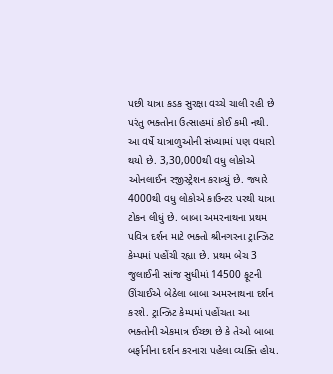પછી યાત્રા કડક સુરક્ષા વચ્ચે ચાલી રહી છે પરંતુ ભક્તોના ઉત્સાહમાં કોઈ કમી નથી. આ વર્ષે યાત્રાળુઓની સંખ્યામાં પણ વધારો થયો છે. 3,30,000થી વધુ લોકોએ ઓનલાઈન રજીસ્ટ્રેશન કરાવ્યું છે. જ્યારે 4000થી વધુ લોકોએ કાઉન્ટર પરથી યાત્રા ટોકન લીધું છે. બાબા અમરનાથના પ્રથમ પવિત્ર દર્શન માટે ભક્તો શ્રીનગરના ટ્રાન્ઝિટ કેમ્પમાં પહોંચી રહ્યા છે. પ્રથમ બેચ 3 જુલાઈની સાંજ સુધીમાં 14500 ફૂટની ઊંચાઈએ બેઠેલા બાબા અમરનાથના દર્શન કરશે. ટ્રાન્ઝિટ કેમ્પમાં પહોંચતા આ ભક્તોની એકમાત્ર ઈચ્છા છે કે તેઓ બાબા બર્ફાનીના દર્શન કરનારા પહેલા વ્યક્તિ હોય.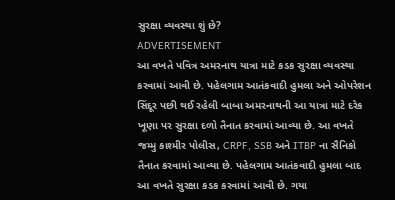સુરક્ષા વ્યવસ્થા શું છે?
ADVERTISEMENT
આ વખતે પવિત્ર અમરનાથ યાત્રા માટે કડક સુરક્ષા વ્યવસ્થા કરવામાં આવી છે. પહેલગામ આતંકવાદી હુમલા અને ઓપરેશન સિંદૂર પછી થઈ રહેલી બાબા અમરનાથની આ યાત્રા માટે દરેક ખૂણા પર સુરક્ષા દળો તૈનાત કરવામાં આવ્યા છે. આ વખતે જમ્મુ કાશ્મીર પોલીસ, CRPF, SSB અને ITBP ના સૈનિકો તૈનાત કરવામાં આવ્યા છે. પહેલગામ આતંકવાદી હુમલા બાદ આ વખતે સુરક્ષા કડક કરવામાં આવી છે. ગયા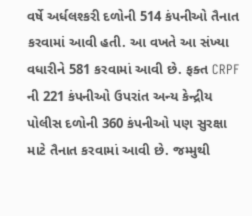વર્ષે અર્ધલશ્કરી દળોની 514 કંપનીઓ તૈનાત કરવામાં આવી હતી. આ વખતે આ સંખ્યા વધારીને 581 કરવામાં આવી છે. ફક્ત CRPF ની 221 કંપનીઓ ઉપરાંત અન્ય કેન્દ્રીય પોલીસ દળોની 360 કંપનીઓ પણ સુરક્ષા માટે તૈનાત કરવામાં આવી છે. જમ્મુથી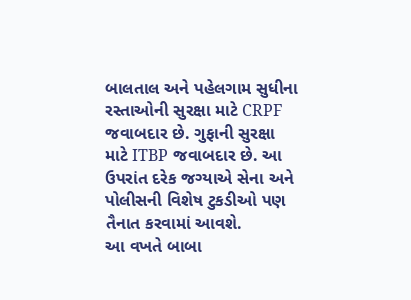બાલતાલ અને પહેલગામ સુધીના રસ્તાઓની સુરક્ષા માટે CRPF જવાબદાર છે. ગુફાની સુરક્ષા માટે ITBP જવાબદાર છે. આ ઉપરાંત દરેક જગ્યાએ સેના અને પોલીસની વિશેષ ટુકડીઓ પણ તૈનાત કરવામાં આવશે.
આ વખતે બાબા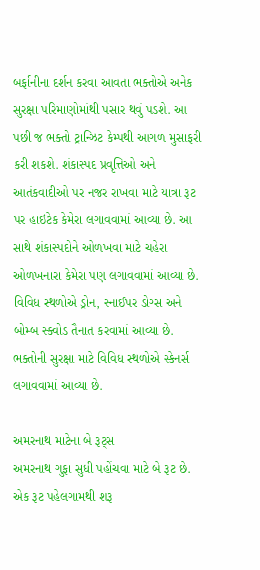બર્ફાનીના દર્શન કરવા આવતા ભક્તોએ અનેક સુરક્ષા પરિમાણોમાંથી પસાર થવું પડશે. આ પછી જ ભક્તો ટ્રાન્ઝિટ કેમ્પથી આગળ મુસાફરી કરી શકશે. શંકાસ્પદ પ્રવૃત્તિઓ અને આતંકવાદીઓ પર નજર રાખવા માટે યાત્રા રૂટ પર હાઇટેક કેમેરા લગાવવામાં આવ્યા છે. આ સાથે શંકાસ્પદોને ઓળખવા માટે ચહેરા ઓળખનારા કેમેરા પણ લગાવવામાં આવ્યા છે. વિવિધ સ્થળોએ ડ્રોન, સ્નાઈપર ડોગ્સ અને બોમ્બ સ્ક્વોડ તૈનાત કરવામાં આવ્યા છે. ભક્તોની સુરક્ષા માટે વિવિધ સ્થળોએ સ્કેનર્સ લગાવવામાં આવ્યા છે.

અમરનાથ માટેના બે રૂટ્સ
અમરનાથ ગુફા સુધી પહોંચવા માટે બે રૂટ છે. એક રૂટ પહેલગામથી શરૂ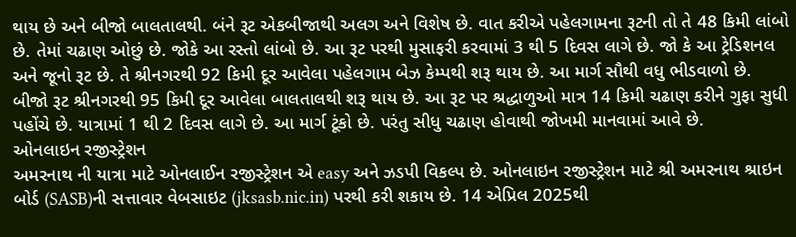થાય છે અને બીજો બાલતાલથી. બંને રૂટ એકબીજાથી અલગ અને વિશેષ છે. વાત કરીએ પહેલગામના રૂટની તો તે 48 કિમી લાંબો છે. તેમાં ચઢાણ ઓછું છે. જોકે આ રસ્તો લાંબો છે. આ રૂટ પરથી મુસાફરી કરવામાં 3 થી 5 દિવસ લાગે છે. જો કે આ ટ્રેડિશનલ અને જૂનો રૂટ છે. તે શ્રીનગરથી 92 કિમી દૂર આવેલા પહેલગામ બેઝ કેમ્પથી શરૂ થાય છે. આ માર્ગ સૌથી વધુ ભીડવાળો છે.
બીજો રૂટ શ્રીનગરથી 95 કિમી દૂર આવેલા બાલતાલથી શરૂ થાય છે. આ રૂટ પર શ્રદ્ધાળુઓ માત્ર 14 કિમી ચઢાણ કરીને ગુફા સુધી પહોંચે છે. યાત્રામાં 1 થી 2 દિવસ લાગે છે. આ માર્ગ ટૂંકો છે. પરંતુ સીધુ ચઢાણ હોવાથી જોખમી માનવામાં આવે છે.
ઓનલાઇન રજીસ્ટ્રેશન
અમરનાથ ની યાત્રા માટે ઓનલાઈન રજીસ્ટ્રેશન એ easy અને ઝડપી વિકલ્પ છે. ઓનલાઇન રજીસ્ટ્રેશન માટે શ્રી અમરનાથ શ્રાઇન બોર્ડ (SASB)ની સત્તાવાર વેબસાઇટ (jksasb.nic.in) પરથી કરી શકાય છે. 14 એપ્રિલ 2025થી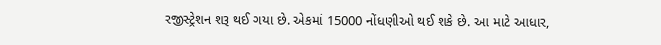રજીસ્ટ્રેશન શરૂ થઈ ગયા છે. એકમાં 15000 નોંધણીઓ થઈ શકે છે. આ માટે આધાર,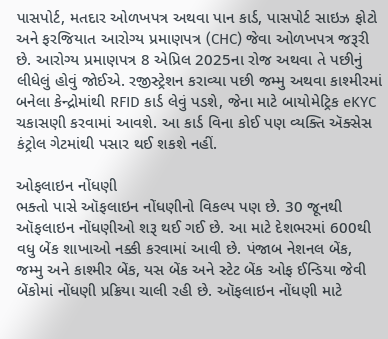પાસપોર્ટ, મતદાર ઓળખપત્ર અથવા પાન કાર્ડ, પાસપોર્ટ સાઇઝ ફોટો અને ફરજિયાત આરોગ્ય પ્રમાણપત્ર (CHC) જેવા ઓળખપત્ર જરૂરી છે. આરોગ્ય પ્રમાણપત્ર 8 એપ્રિલ 2025ના રોજ અથવા તે પછીનું લીધેલું હોવું જોઈએ. રજીસ્ટ્રેશન કરાવ્યા પછી જમ્મુ અથવા કાશ્મીરમાં બનેલા કેન્દ્રોમાંથી RFID કાર્ડ લેવું પડશે, જેના માટે બાયોમેટ્રિક eKYC ચકાસણી કરવામાં આવશે. આ કાર્ડ વિના કોઈ પણ વ્યક્તિ ઍક્સેસ કંટ્રોલ ગેટમાંથી પસાર થઈ શકશે નહીં.

ઓફલાઇન નોંધણી
ભક્તો પાસે ઑફલાઇન નોંધણીનો વિકલ્પ પણ છે. 30 જૂનથી ઑફલાઇન નોંધણીઓ શરૂ થઈ ગઈ છે. આ માટે દેશભરમાં 600થી વધુ બેંક શાખાઓ નક્કી કરવામાં આવી છે. પંજાબ નેશનલ બેંક, જમ્મુ અને કાશ્મીર બેંક, યસ બેંક અને સ્ટેટ બેંક ઓફ ઈન્ડિયા જેવી બેંકોમાં નોંધણી પ્રક્રિયા ચાલી રહી છે. ઑફલાઇન નોંધણી માટે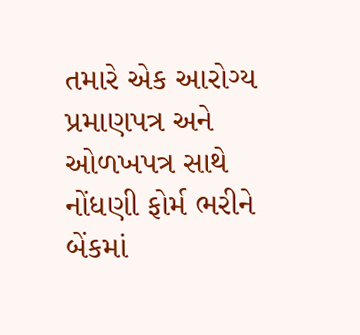તમારે એક આરોગ્ય પ્રમાણપત્ર અને ઓળખપત્ર સાથે નોંધણી ફોર્મ ભરીને બેંકમાં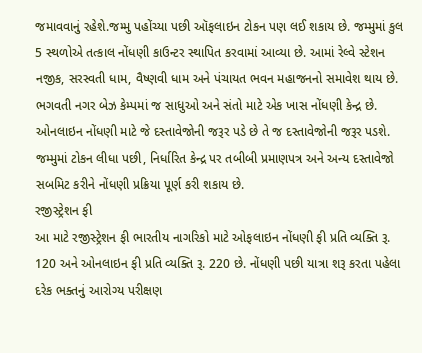જમાવવાનું રહેશે.જમ્મુ પહોંચ્યા પછી ઑફલાઇન ટોકન પણ લઈ શકાય છે. જમ્મુમાં કુલ 5 સ્થળોએ તત્કાલ નોંધણી કાઉન્ટર સ્થાપિત કરવામાં આવ્યા છે. આમાં રેલ્વે સ્ટેશન નજીક, સરસ્વતી ધામ, વૈષ્ણવી ધામ અને પંચાયત ભવન મહાજનનો સમાવેશ થાય છે. ભગવતી નગર બેઝ કેમ્પમાં જ સાધુઓ અને સંતો માટે એક ખાસ નોંધણી કેન્દ્ર છે.
ઓનલાઇન નોંધણી માટે જે દસ્તાવેજોની જરૂર પડે છે તે જ દસ્તાવેજોની જરૂર પડશે. જમ્મુમાં ટોકન લીધા પછી, નિર્ધારિત કેન્દ્ર પર તબીબી પ્રમાણપત્ર અને અન્ય દસ્તાવેજો સબમિટ કરીને નોંધણી પ્રક્રિયા પૂર્ણ કરી શકાય છે.
રજીસ્ટ્રેશન ફી
આ માટે રજીસ્ટ્રેશન ફી ભારતીય નાગરિકો માટે ઓફલાઇન નોંધણી ફી પ્રતિ વ્યક્તિ રૂ. 120 અને ઓનલાઇન ફી પ્રતિ વ્યક્તિ રૂ. 220 છે. નોંધણી પછી યાત્રા શરૂ કરતા પહેલા દરેક ભક્તનું આરોગ્ય પરીક્ષણ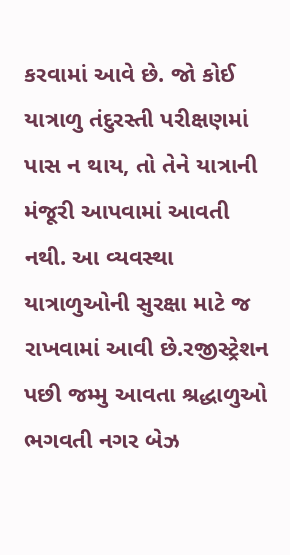કરવામાં આવે છે. જો કોઈ યાત્રાળુ તંદુરસ્તી પરીક્ષણમાં પાસ ન થાય, તો તેને યાત્રાની મંજૂરી આપવામાં આવતી નથી. આ વ્યવસ્થા યાત્રાળુઓની સુરક્ષા માટે જ રાખવામાં આવી છે.રજીસ્ટ્રેશન પછી જમ્મુ આવતા શ્રદ્ધાળુઓ ભગવતી નગર બેઝ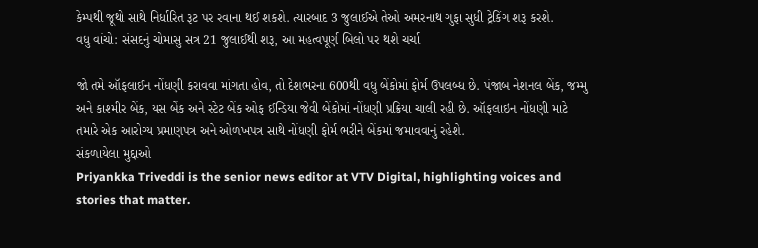કેમ્પથી જૂથો સાથે નિર્ધારિત રૂટ પર રવાના થઈ શકશે. ત્યારબાદ 3 જુલાઈએ તેઓ અમરનાથ ગુફા સુધી ટ્રેકિંગ શરૂ કરશે.
વધુ વાંચો: સંસદનું ચોમાસુ સત્ર 21 જુલાઈથી શરૂ, આ મહત્વપૂર્ણ બિલો પર થશે ચર્ચા

જો તમે ઑફલાઈન નોંધણી કરાવવા માંગતા હોવ, તો દેશભરના 600થી વધુ બેંકોમાં ફોર્મ ઉપલબ્ધ છે. પંજાબ નેશનલ બેંક, જમ્મુ અને કાશ્મીર બેંક, યસ બેંક અને સ્ટેટ બેંક ઓફ ઈન્ડિયા જેવી બેંકોમાં નોંધણી પ્રક્રિયા ચાલી રહી છે. ઑફલાઇન નોંધણી માટે તમારે એક આરોગ્ય પ્રમાણપત્ર અને ઓળખપત્ર સાથે નોંધણી ફોર્મ ભરીને બેંકમાં જમાવવાનું રહેશે.
સંકળાયેલા મુદ્દાઓ
Priyankka Triveddi is the senior news editor at VTV Digital, highlighting voices and stories that matter.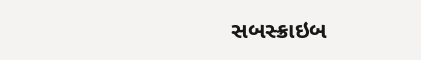સબસ્ક્રાઇબ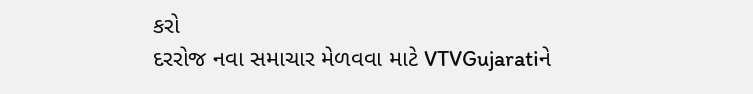કરો
દરરોજ નવા સમાચાર મેળવવા માટે VTVGujaratiને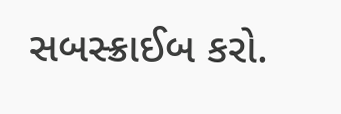સબસ્ક્રાઈબ કરો.